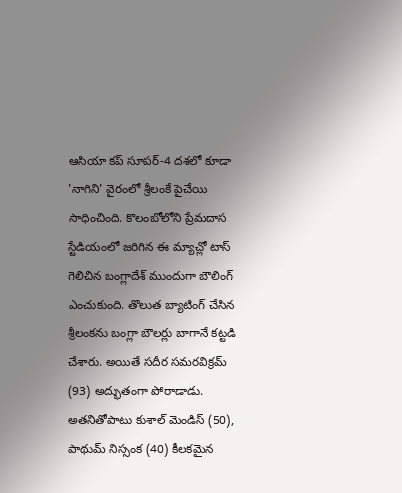ఆసియా కప్ సూపర్-4 దశలో కూడా 'నాగిని' వైరంలో శ్రీలంకే పైచేయి సాధించింది. కొలంబోలోని ప్రేమదాస స్టేడియంలో జరిగిన ఈ మ్యాచ్లో టాస్ గెలిచిన బంగ్లాదేశ్ ముందుగా బౌలింగ్ ఎంచుకుంది. తొలుత బ్యాటింగ్ చేసిన శ్రీలంకను బంగ్లా బౌలర్లు బాగానే కట్టడి చేశారు. అయితే సదీర సమరవిక్రమ్ (93) అద్భుతంగా పోరాడాడు. అతనితోపాటు కుశాల్ మెండిస్ (50), పాథుమ్ నిస్సంక (40) కీలకమైన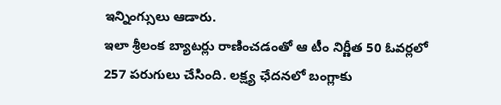ఇన్నింగ్సులు ఆడారు.
ఇలా శ్రీలంక బ్యాటర్లు రాణించడంతో ఆ టీం నిర్ణీత 50 ఓవర్లలో 257 పరుగులు చేసింది. లక్ష్య ఛేదనలో బంగ్లాకు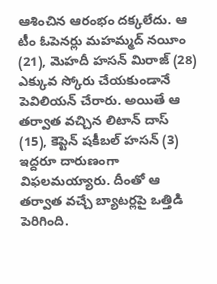ఆశించిన ఆరంభం దక్కలేదు. ఆ టీం ఓపెనర్లు మహమ్మద్ నయీం (21), మెహదీ హసన్ మిరాజ్ (28) ఎక్కువ స్కోరు చేయకుండానే పెవిలియన్ చేరారు. అయితే ఆ తర్వాత వచ్చిన లిటాన్ దాస్ (15), కెప్టెన్ షకీబల్ హసన్ (3) ఇద్దరూ దారుణంగా విఫలమయ్యారు. దీంతో ఆ తర్వాత వచ్చే బ్యాటర్లపై ఒత్తిడి పెరిగింది.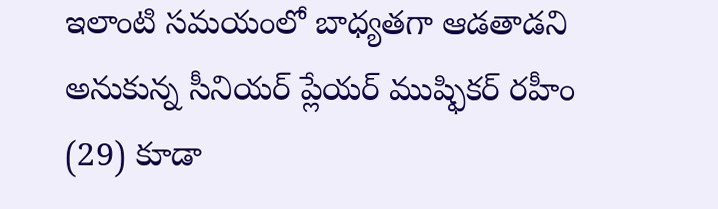ఇలాంటి సమయంలో బాధ్యతగా ఆడతాడని అనుకున్న సీనియర్ ప్లేయర్ ముష్ఫికర్ రహీం (29) కూడా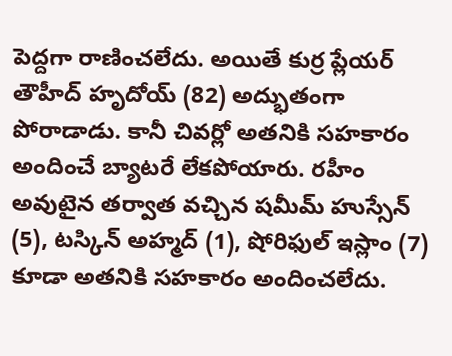పెద్దగా రాణించలేదు. అయితే కుర్ర ప్లేయర్ తౌహీద్ హృదోయ్ (82) అద్భుతంగా పోరాడాడు. కానీ చివర్లో అతనికి సహకారం అందించే బ్యాటరే లేకపోయారు. రహీం అవుటైన తర్వాత వచ్చిన షమీమ్ హుస్సేన్ (5), టస్కిన్ అహ్మద్ (1), షోరిఫుల్ ఇస్లాం (7) కూడా అతనికి సహకారం అందించలేదు.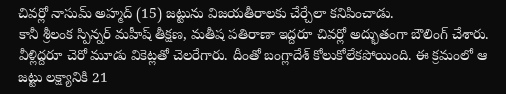చివర్లో నాసుమ్ అహ్మద్ (15) జట్టును విజయతీరాలకు చేర్చేలా కనిపించాడు.
కానీ శ్రీలంక స్పిన్నర్ మహీష్ తీక్షణ, మతీష పతిరాణా ఇద్దరూ చివర్లో అద్భుతంగా బౌలింగ్ చేశారు. వీళ్లిద్దరూ చెరో మూడు వికెట్లతో చెలరేగారు. దీంతో బంగ్లాదేశ్ కోలుకోలేకపోయింది. ఈ క్రమంలో ఆ జట్టు లక్ష్యానికి 21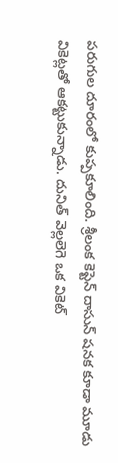పరుగుల దూరంలో కుప్పకూలింది. శ్రీలంక కెప్టెన్ దాసున్ షనక కూడా మూడు వికెట్లతో ఆకట్టుకున్నాడు. దునిత్ వెల్లలెగె ఒక వికెట్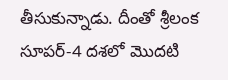తీసుకున్నాడు. దీంతో శ్రీలంక సూపర్-4 దశలో మొదటి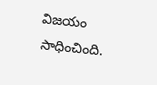విజయం సాధించింది.